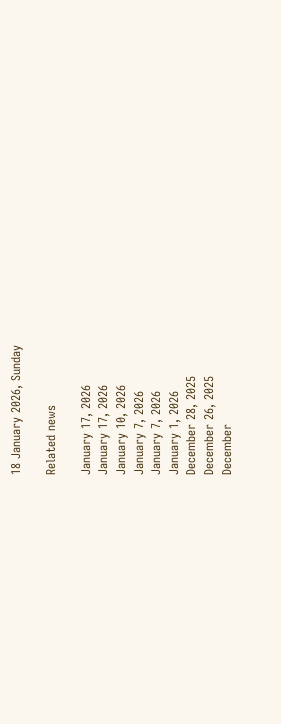18 January 2026, Sunday

Related news

January 17, 2026
January 17, 2026
January 10, 2026
January 7, 2026
January 7, 2026
January 1, 2026
December 28, 2025
December 26, 2025
December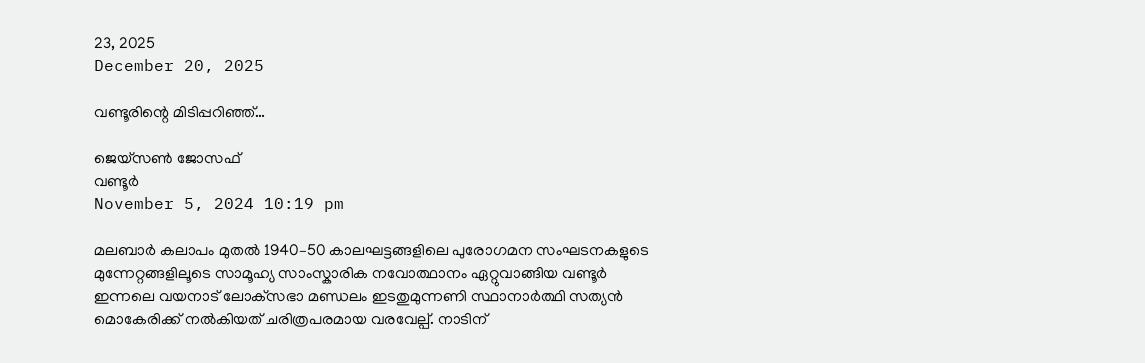23, 2025
December 20, 2025

വണ്ടൂരിന്റെ മിടിപ്പറിഞ്ഞ്…

ജെയ്സണ്‍ ജോസഫ്
വണ്ടൂര്‍
November 5, 2024 10:19 pm

മലബാർ കലാപം മുതല്‍ 1940–50 കാലഘട്ടങ്ങളിലെ പുരോഗമന സംഘടനകളുടെ മുന്നേറ്റങ്ങളിലൂടെ സാമൂഹ്യ സാംസ്കാരിക നവോത്ഥാനം ഏറ്റുവാങ്ങിയ വണ്ടൂർ ഇന്നലെ വയനാട് ലോക്‌സഭാ മണ്ഡലം ഇടതുമുന്നണി സ്ഥാനാര്‍ത്ഥി സത്യന്‍ മൊകേരിക്ക് നല്‍കിയത് ചരിത്രപരമായ വരവേല്പ്. നാടിന്‌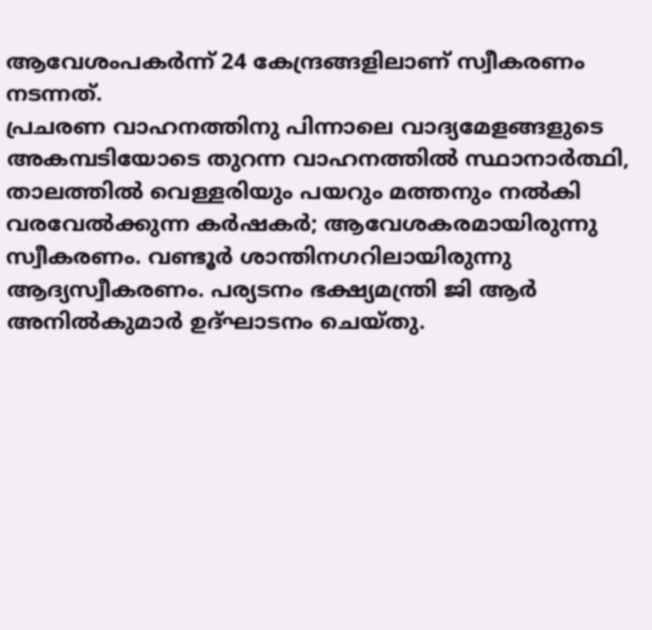ആവേശം‌പകർന്ന്‌ 24 കേന്ദ്രങ്ങളിലാണ് സ്വീകരണം നടന്നത്.
പ്രചരണ വാഹനത്തിനു പിന്നാലെ വാദ്യമേളങ്ങളുടെ അകമ്പടിയോടെ തുറന്ന വാഹനത്തില്‍ സ്ഥാനാര്‍ത്ഥി, താലത്തില്‍ വെള്ളരിയും പയറും മത്തനും നല്‍കി വരവേല്‍ക്കുന്ന കര്‍ഷകര്‍; ആവേശകരമായിരുന്നു സ്വീകരണം. വണ്ടൂര്‍ ശാന്തിനഗറിലായിരുന്നു ആദ്യസ്വീകരണം. പര്യടനം ഭക്ഷ്യമന്ത്രി ജി ആര്‍ അനില്‍കുമാര്‍ ഉദ്ഘാടനം ചെയ്തു.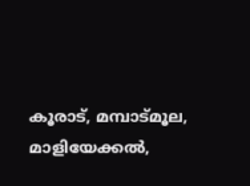കൂരാട്, മമ്പാട്മൂല, മാളിയേക്കല്‍,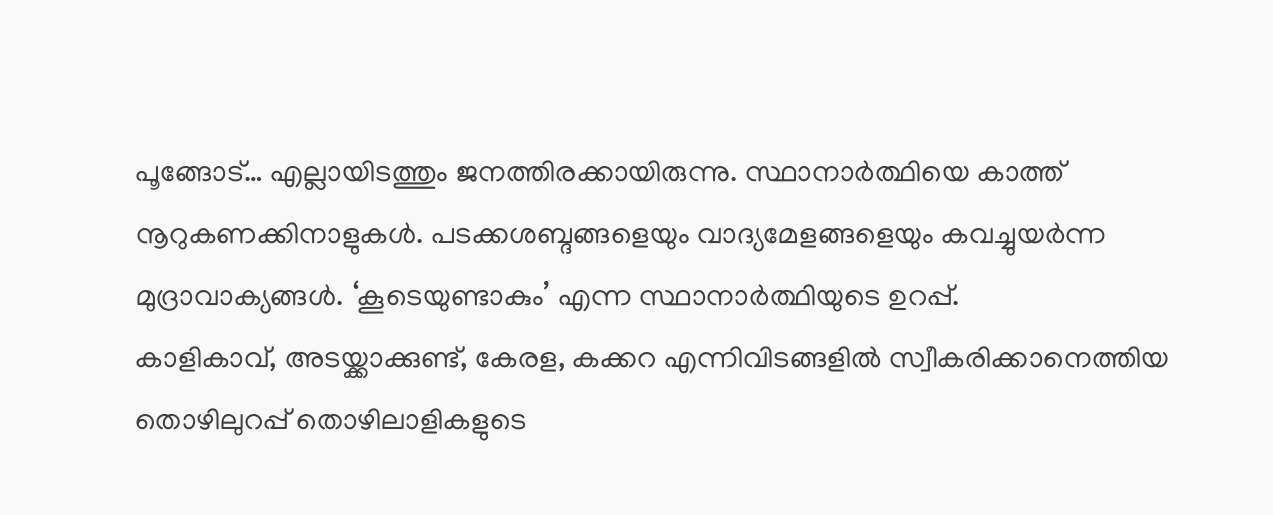പൂങ്ങോട്… എല്ലായിടത്തും ജനത്തിരക്കായിരുന്നു. സ്ഥാനാര്‍ത്ഥിയെ കാത്ത് നൂറുകണക്കിനാളുകള്‍. പടക്കശബ്ദങ്ങളെയും വാദ്യമേളങ്ങളെയും കവച്ചുയര്‍ന്ന മുദ്രാവാക്യങ്ങള്‍. ‘കൂടെയുണ്ടാകും’ എന്ന സ്ഥാനാര്‍ത്ഥിയുടെ ഉറപ്പ്.
കാളികാവ്, അടയ്ക്കാക്കുണ്ട്, കേരള, കക്കറ എന്നിവിടങ്ങളിൽ സ്വീകരിക്കാനെത്തിയ തൊഴിലുറപ്പ് തൊഴിലാളികളുടെ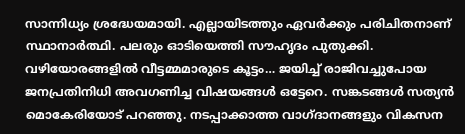സാന്നിധ്യം ശ്രദ്ധേയമായി. എല്ലായിടത്തും ഏവർക്കും പരിചിതനാണ് സ്ഥാനാര്‍ത്ഥി. പലരും ഓടിയെത്തി സൗഹൃദം പുതുക്കി. വഴിയോരങ്ങളില്‍ വീട്ടമ്മമാരുടെ കൂട്ടം… ജയിച്ച് രാജിവച്ചുപോയ ജനപ്രതിനിധി അവഗണിച്ച വിഷയങ്ങൾ ഒട്ടേറെ. സങ്കടങ്ങള്‍ സത്യന്‍ മൊകേരിയോട് പറഞ്ഞു. നടപ്പാക്കാത്ത വാഗ്ദാനങ്ങളും വികസന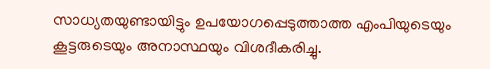സാധ്യതയുണ്ടായിട്ടും ഉപയോഗപ്പെടുത്താത്ത എംപിയുടെയും കൂട്ടരുടെയും അനാസ്ഥയും വിശദീകരിച്ചു.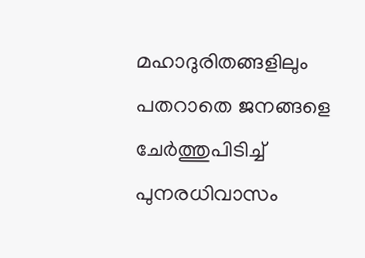മഹാദുരിതങ്ങളിലും പതറാതെ ജനങ്ങളെ ചേർത്തുപിടിച്ച് പുനരധിവാസം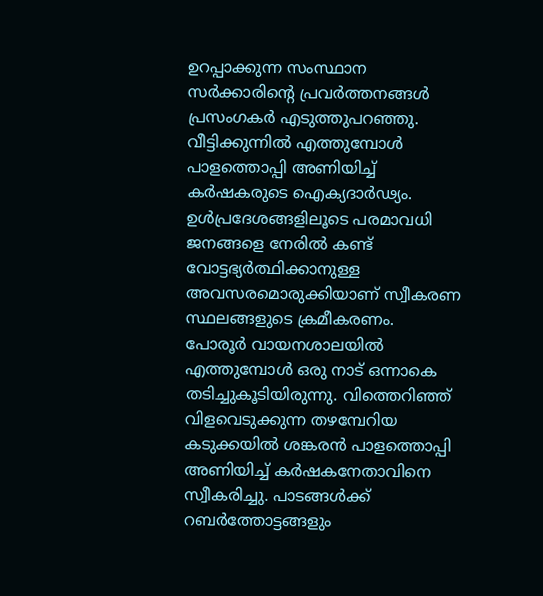ഉറപ്പാക്കുന്ന സംസ്ഥാന സർക്കാരിന്റെ പ്രവർത്തനങ്ങൾ പ്രസംഗകര്‍ എടുത്തുപറഞ്ഞു. വീട്ടിക്കുന്നില്‍ എത്തുമ്പോള്‍ പാളത്തൊപ്പി അണിയിച്ച് കര്‍ഷകരുടെ ഐക്യദാര്‍ഢ്യം. ഉള്‍പ്രദേശങ്ങളിലൂടെ പരമാവധി ജനങ്ങളെ നേരില്‍ കണ്ട് വോട്ടഭ്യര്‍ത്ഥിക്കാനുള്ള അവസരമൊരുക്കിയാണ് സ്വീകരണ സ്ഥലങ്ങളുടെ ക്രമീകരണം.
പോരൂര്‍ വായനശാലയില്‍ എത്തുമ്പോള്‍ ഒരു നാട് ഒന്നാകെ തടിച്ചുകൂടിയിരുന്നു. വിത്തെറിഞ്ഞ് വിളവെടുക്കുന്ന തഴമ്പേറിയ കടുക്കയില്‍ ശങ്കരന്‍ പാളത്തൊപ്പി അണിയിച്ച് കര്‍ഷകനേതാവിനെ സ്വീകരിച്ചു. പാടങ്ങള്‍ക്ക് റബര്‍ത്തോട്ടങ്ങളും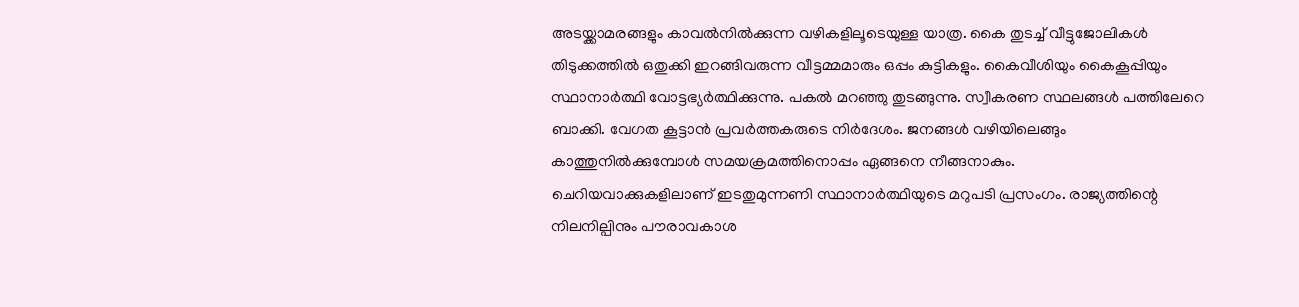അടയ്ക്കാമരങ്ങളും കാവല്‍നില്‍ക്കുന്ന വഴികളിലൂടെയുള്ള യാത്ര. കൈ തുടച്ച് വീട്ടുജോലികള്‍ തിടുക്കത്തില്‍ ഒതുക്കി ഇറങ്ങിവരുന്ന വീട്ടമ്മമാരും ഒപ്പം കുട്ടികളും. കൈവീശിയും കൈകൂപ്പിയും സ്ഥാനാര്‍ത്ഥി വോട്ടഭ്യര്‍ത്ഥിക്കുന്നു. പകല്‍ മറഞ്ഞു തുടങ്ങുന്നു. സ്വീകരണ സ്ഥലങ്ങള്‍ പത്തിലേറെ ബാക്കി. വേഗത കൂട്ടാന്‍ പ്രവര്‍ത്തകരുടെ നിര്‍ദേശം. ജനങ്ങള്‍ വഴിയിലെങ്ങും കാത്തുനില്‍ക്കുമ്പോള്‍ സമയക്രമത്തിനൊപ്പം ഏങ്ങനെ നീങ്ങനാകും.
ചെറിയവാക്കുകളിലാണ് ഇടതുമുന്നണി സ്ഥാനാര്‍ത്ഥിയുടെ മറുപടി പ്രസംഗം. രാജ്യത്തിന്റെ നിലനില്പിനും പൗരാവകാശ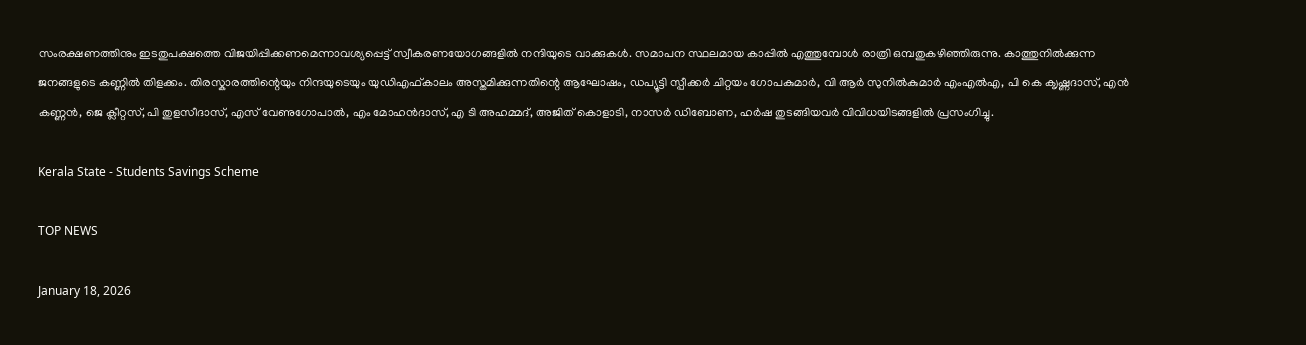സംരക്ഷണത്തിനും ഇടതുപക്ഷത്തെ വിജയിപ്പിക്കണമെന്നാവശ്യപ്പെട്ട് സ്വീകരണയോഗങ്ങളില്‍ നന്ദിയുടെ വാക്കുകള്‍. സമാപന സ്ഥലമായ കാപ്പില്‍ എത്തുമ്പോള്‍ രാത്രി ഒമ്പതുകഴിഞ്ഞിരുന്നു. കാത്തുനില്‍ക്കുന്ന ജനങ്ങളുടെ കണ്ണില്‍ തിളക്കം. തിരസ്കാരത്തിന്റെയും നിന്ദയുടെയും യുഡിഎഫ്കാലം അസ്തമിക്കുന്നതിന്റെ ആഘോഷം, ഡപ്യൂട്ടി സ്പീക്കര്‍ ചിറ്റയം ഗോപകുമാര്‍, വി ആര്‍ സുനില്‍കുമാര്‍ എംഎല്‍എ, പി കെ ക‍ൃഷ്ണദാസ്, എന്‍ കണ്ണന്‍, ജെ ക്ലീറ്റസ്, പി തുളസീദാസ്, എസ് വേണുഗോപാല്‍, എം മോഹന്‍ദാസ്, എ ടി അഹമ്മദ്, അജിത് കൊളാടി, നാസര്‍ ഡിബോണ, ഹര്‍ഷ തുടങ്ങിയവര്‍ വിവിധയിടങ്ങളില്‍ പ്രസംഗിച്ചു.

Kerala State - Students Savings Scheme

TOP NEWS

January 18, 2026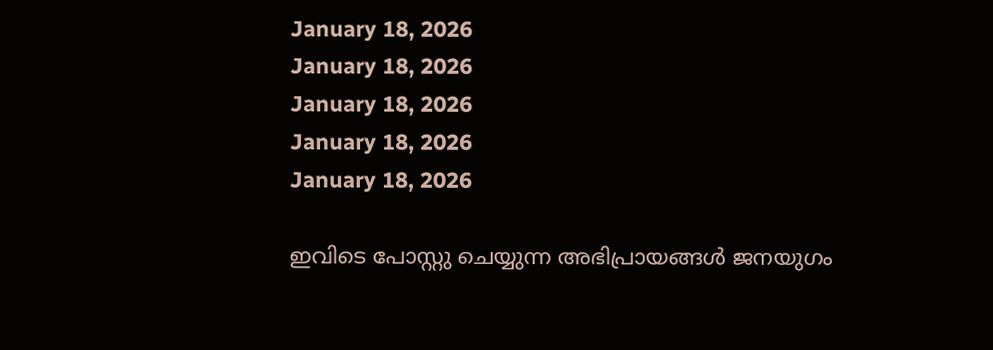January 18, 2026
January 18, 2026
January 18, 2026
January 18, 2026
January 18, 2026

ഇവിടെ പോസ്റ്റു ചെയ്യുന്ന അഭിപ്രായങ്ങള്‍ ജനയുഗം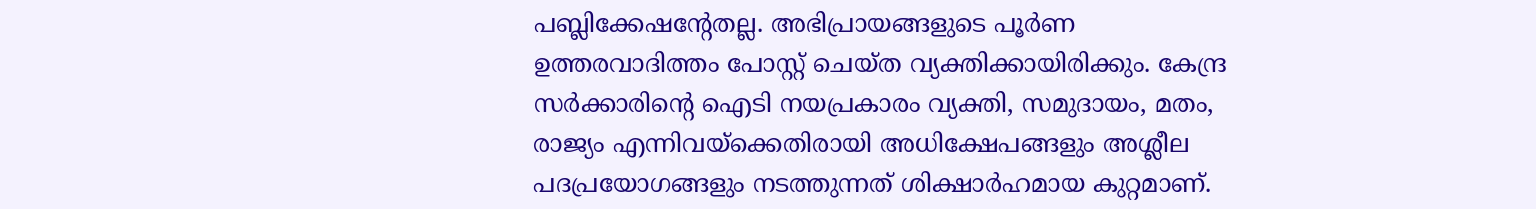പബ്ലിക്കേഷന്റേതല്ല. അഭിപ്രായങ്ങളുടെ പൂര്‍ണ ഉത്തരവാദിത്തം പോസ്റ്റ് ചെയ്ത വ്യക്തിക്കായിരിക്കും. കേന്ദ്ര സര്‍ക്കാരിന്റെ ഐടി നയപ്രകാരം വ്യക്തി, സമുദായം, മതം, രാജ്യം എന്നിവയ്‌ക്കെതിരായി അധിക്ഷേപങ്ങളും അശ്ലീല പദപ്രയോഗങ്ങളും നടത്തുന്നത് ശിക്ഷാര്‍ഹമായ കുറ്റമാണ്.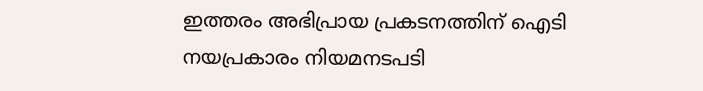ഇത്തരം അഭിപ്രായ പ്രകടനത്തിന് ഐടി നയപ്രകാരം നിയമനടപടി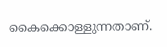കൈക്കൊള്ളുന്നതാണ്.